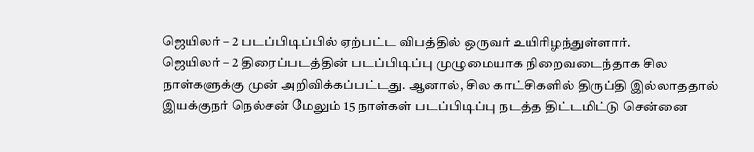ஜெயிலர் – 2 படப்பிடிப்பில் ஏற்பட்ட விபத்தில் ஒருவர் உயிரிழந்துள்ளார்.
ஜெயிலர் – 2 திரைப்படத்தின் படப்பிடிப்பு முழுமையாக நிறைவடைந்தாக சில நாள்களுக்கு முன் அறிவிக்கப்பட்டது. ஆனால், சில காட்சிகளில் திருப்தி இல்லாததால் இயக்குநர் நெல்சன் மேலும் 15 நாள்கள் படப்பிடிப்பு நடத்த திட்டமிட்டு சென்னை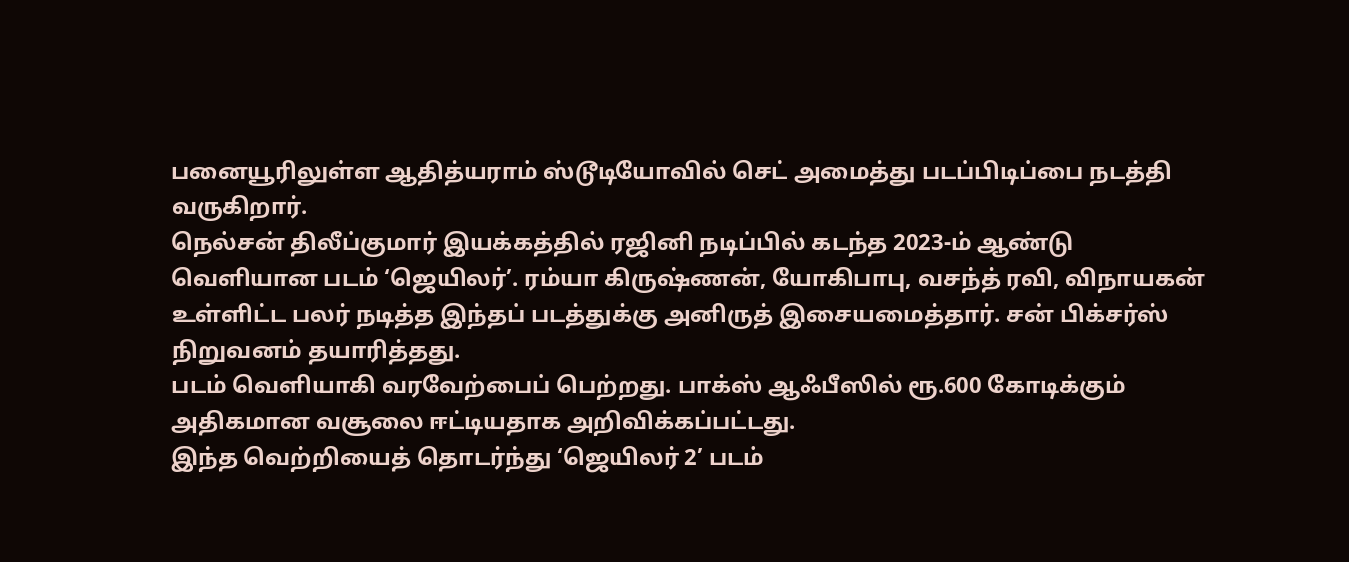பனையூரிலுள்ள ஆதித்யராம் ஸ்டூடியோவில் செட் அமைத்து படப்பிடிப்பை நடத்தி வருகிறார்.
நெல்சன் திலீப்குமார் இயக்கத்தில் ரஜினி நடிப்பில் கடந்த 2023-ம் ஆண்டு வெளியான படம் ‘ஜெயிலர்’. ரம்யா கிருஷ்ணன், யோகிபாபு, வசந்த் ரவி, விநாயகன் உள்ளிட்ட பலர் நடித்த இந்தப் படத்துக்கு அனிருத் இசையமைத்தார். சன் பிக்சர்ஸ் நிறுவனம் தயாரித்தது.
படம் வெளியாகி வரவேற்பைப் பெற்றது. பாக்ஸ் ஆஃபீஸில் ரூ.600 கோடிக்கும் அதிகமான வசூலை ஈட்டியதாக அறிவிக்கப்பட்டது.
இந்த வெற்றியைத் தொடர்ந்து ‘ஜெயிலர் 2’ படம்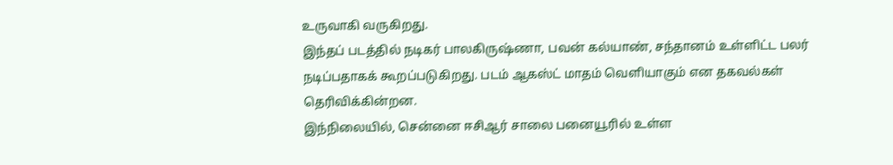உருவாகி வருகிறது.
இந்தப் படத்தில் நடிகர் பாலகிருஷ்ணா, பவன் கல்யாண், சந்தானம் உள்ளிட்ட பலர் நடிப்பதாகக் கூறப்படுகிறது. படம் ஆகஸ்ட் மாதம் வெளியாகும் என தகவல்கள் தெரிவிக்கின்றன.
இந்நிலையில், சென்னை ஈசிஆர் சாலை பனையூரில் உள்ள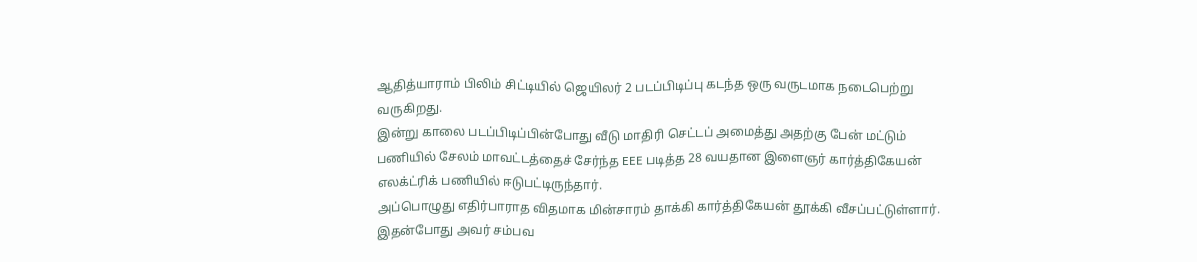ஆதித்யாராம் பிலிம் சிட்டியில் ஜெயிலர் 2 படப்பிடிப்பு கடந்த ஒரு வருடமாக நடைபெற்று வருகிறது.
இன்று காலை படப்பிடிப்பின்போது வீடு மாதிரி செட்டப் அமைத்து அதற்கு பேன் மட்டும் பணியில் சேலம் மாவட்டத்தைச் சேர்ந்த EEE படித்த 28 வயதான இளைஞர் கார்த்திகேயன் எலக்ட்ரிக் பணியில் ஈடுபட்டிருந்தார்.
அப்பொழுது எதிர்பாராத விதமாக மின்சாரம் தாக்கி கார்த்திகேயன் தூக்கி வீசப்பட்டுள்ளார். இதன்போது அவர் சம்பவ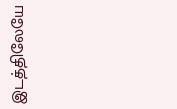இடத்திலேயே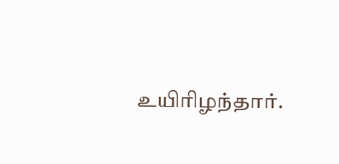உயிரிழந்தார்.